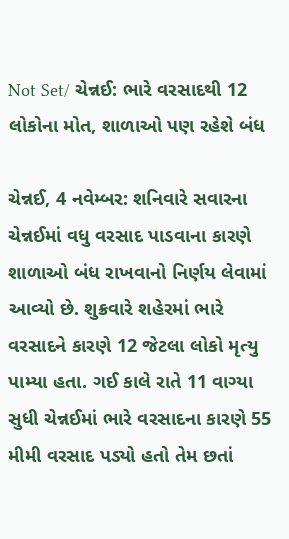Not Set/ ચેન્નઈ: ભારે વરસાદથી 12 લોકોના મોત, શાળાઓ પણ રહેશે બંધ

ચેન્નઈ, 4 નવેમ્બર: શનિવારે સવારના ચેન્નઈમાં વધુ વરસાદ પાડવાના કારણે શાળાઓ બંધ રાખવાનો નિર્ણય લેવામાં આવ્યો છે. શુક્રવારે શહેરમાં ભારે વરસાદને કારણે 12 જેટલા લોકો મૃત્યુ પામ્યા હતા. ગઈ કાલે રાતે 11 વાગ્યા સુધી ચેન્નઈમાં ભારે વરસાદના કારણે 55 મીમી વરસાદ પડ્યો હતો તેમ છતાં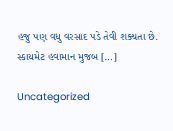હજુ પણ વધુ વરસાદ પડે તેવી શક્યતા છે. સ્કાયમેટ હવામાન મુજબ […]

Uncategorized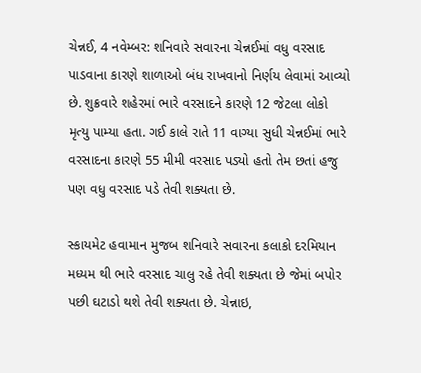ચેન્નઈ, 4 નવેમ્બર: શનિવારે સવારના ચેન્નઈમાં વધુ વરસાદ પાડવાના કારણે શાળાઓ બંધ રાખવાનો નિર્ણય લેવામાં આવ્યો છે. શુક્રવારે શહેરમાં ભારે વરસાદને કારણે 12 જેટલા લોકો મૃત્યુ પામ્યા હતા. ગઈ કાલે રાતે 11 વાગ્યા સુધી ચેન્નઈમાં ભારે વરસાદના કારણે 55 મીમી વરસાદ પડ્યો હતો તેમ છતાં હજુ પણ વધુ વરસાદ પડે તેવી શક્યતા છે.

સ્કાયમેટ હવામાન મુજબ શનિવારે સવારના કલાકો દરમિયાન મધ્યમ થી ભારે વરસાદ ચાલુ રહે તેવી શક્યતા છે જેમાં બપોર પછી ઘટાડો થશે તેવી શક્યતા છે. ચેન્નાઇ,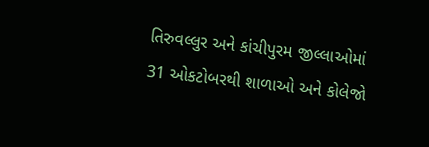તિરુવલ્લુર અને કાંચીપુરમ જીલ્લાઓમાં 31 ઓકટોબરથી શાળાઓ અને કોલેજો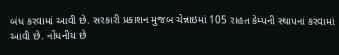બંધ કરવામાં આવી છે. સરકારી પ્રકાશન મુજબ ચેન્નાઇમાં 105 રાહત કેમ્પની સ્થાપના કરવામાં આવી છે. નોંધનીય છે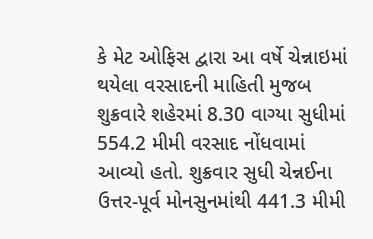કે મેટ ઓફિસ દ્વારા આ વર્ષે ચેન્નાઇમાં થયેલા વરસાદની માહિતી મુજબ શુક્રવારે શહેરમાં 8.30 વાગ્યા સુધીમાં 554.2 મીમી વરસાદ નોંધવામાં આવ્યો હતો. શુક્રવાર સુધી ચેન્નઈના ઉત્તર-પૂર્વ મોનસુનમાંથી 441.3 મીમી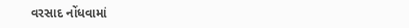વરસાદ નોંધવામાં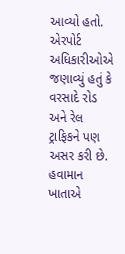આવ્યો હતો. એરપોર્ટ અધિકારીઓએ જણાવ્યું હતું કે વરસાદે રોડ અને રેલ ટ્રાફિકને પણ અસર કરી છે. હવામાન ખાતાએ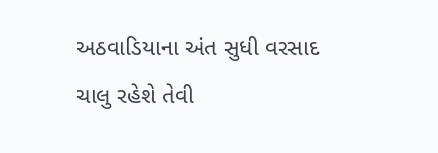અઠવાડિયાના અંત સુધી વરસાદ ચાલુ રહેશે તેવી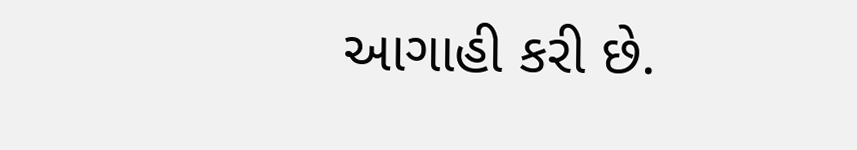આગાહી કરી છે.